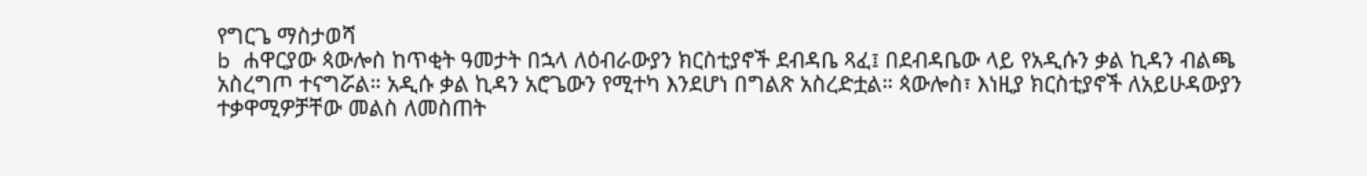የግርጌ ማስታወሻ
b ሐዋርያው ጳውሎስ ከጥቂት ዓመታት በኋላ ለዕብራውያን ክርስቲያኖች ደብዳቤ ጻፈ፤ በደብዳቤው ላይ የአዲሱን ቃል ኪዳን ብልጫ አስረግጦ ተናግሯል። አዲሱ ቃል ኪዳን አሮጌውን የሚተካ እንደሆነ በግልጽ አስረድቷል። ጳውሎስ፣ እነዚያ ክርስቲያኖች ለአይሁዳውያን ተቃዋሚዎቻቸው መልስ ለመስጠት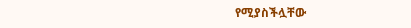የሚያስችሏቸው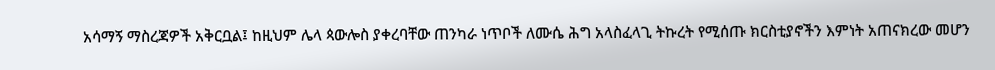አሳማኝ ማስረጃዎች አቅርቧል፤ ከዚህም ሌላ ጳውሎስ ያቀረባቸው ጠንካራ ነጥቦች ለሙሴ ሕግ አላስፈላጊ ትኩረት የሚሰጡ ክርስቲያኖችን እምነት አጠናክረው መሆን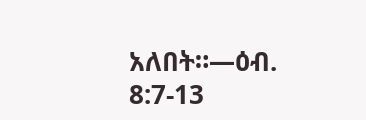አለበት።—ዕብ. 8:7-13